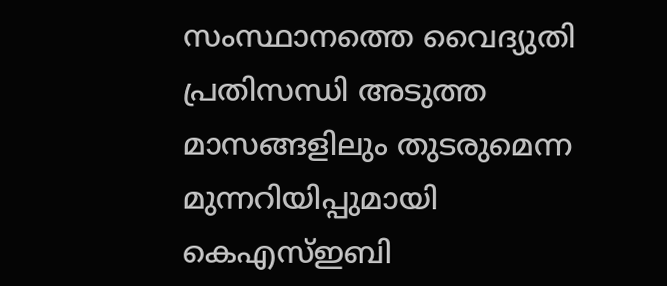സംസ്ഥാനത്തെ വൈദ്യുതി പ്രതിസന്ധി അടുത്ത മാസങ്ങളിലും തുടരുമെന്ന മുന്നറിയിപ്പുമായി കെഎസ്‌ഇബി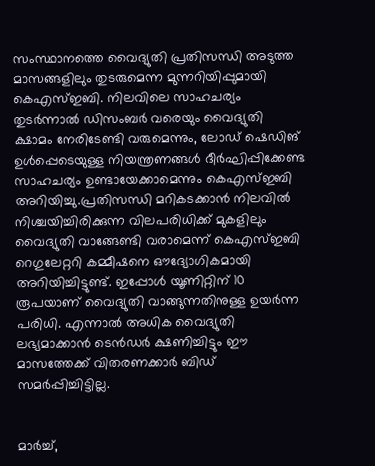സംസ്ഥാനത്തെ വൈദ്യുതി പ്രതിസന്ധി അടുത്ത മാസങ്ങളിലും തുടരുമെന്ന മുന്നറിയിപ്പുമായി കെഎസ്‌ഇബി. നിലവിലെ സാഹചര്യം തുടര്‍ന്നാല്‍ ഡിസംബര്‍ വരെയും വൈദ്യുതി ക്ഷാമം നേരിടേണ്ടി വരുമെന്നും, ലോഡ് ഷെഡിങ് ഉള്‍പ്പെടെയുള്ള നിയന്ത്രണങ്ങള്‍ ദീര്‍ഘിപ്പിക്കേണ്ട സാഹചര്യം ഉണ്ടായേക്കാമെന്നും കെഎസ്‌ഇബി അറിയിച്ചു.പ്രതിസന്ധി മറികടക്കാന്‍ നിലവില്‍ നിശ്ചയിച്ചിരിക്കുന്ന വിലപരിധിക്ക് മുകളിലും വൈദ്യുതി വാങ്ങേണ്ടി വരാമെന്ന് കെഎസ്‌ഇബി റെഗുലേറ്ററി കമ്മീഷനെ ഔദ്യോഗികമായി അറിയിച്ചിട്ടുണ്ട്. ഇപ്പോള്‍ യൂണിറ്റിന് 10 രൂപയാണ് വൈദ്യുതി വാങ്ങുന്നതിനുള്ള ഉയര്‍ന്ന പരിധി. എന്നാല്‍ അധിക വൈദ്യുതി ലഭ്യമാക്കാന്‍ ടെന്‍ഡര്‍ ക്ഷണിച്ചിട്ടും ഈ മാസത്തേക്ക് വിതരണക്കാര്‍ ബിഡ് സമര്‍പ്പിച്ചിട്ടില്ല.


മാര്‍ച്ച്‌,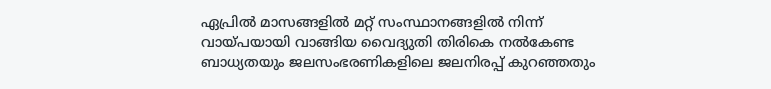ഏപ്രില്‍ മാസങ്ങളില്‍ മറ്റ് സംസ്ഥാനങ്ങളില്‍ നിന്ന് വായ്പയായി വാങ്ങിയ വൈദ്യുതി തിരികെ നല്‍കേണ്ട ബാധ്യതയും ജലസംഭരണികളിലെ ജലനിരപ്പ് കുറഞ്ഞതും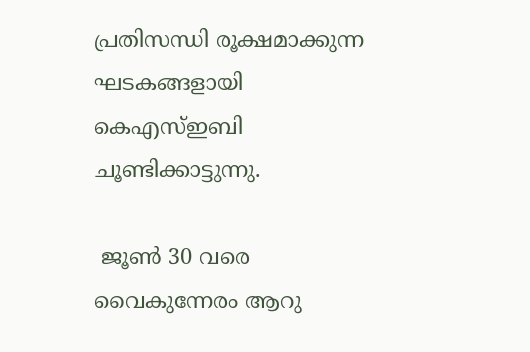പ്രതിസന്ധി രൂക്ഷമാക്കുന്ന ഘടകങ്ങളായി കെഎസ്‌ഇബി ചൂണ്ടിക്കാട്ടുന്നു.

 ജൂണ്‍ 30 വരെ വൈകുന്നേരം ആറു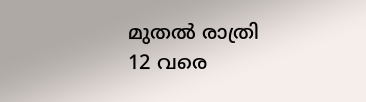മുതല്‍ രാത്രി 12 വരെ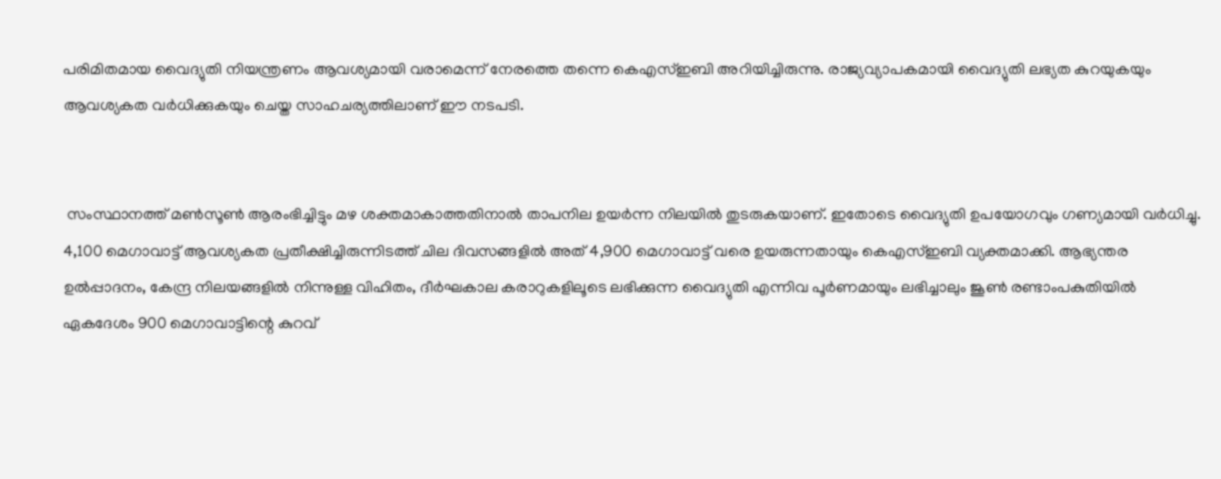പരിമിതമായ വൈദ്യുതി നിയന്ത്രണം ആവശ്യമായി വരാമെന്ന് നേരത്തെ തന്നെ കെഎസ്‌ഇബി അറിയിച്ചിരുന്നു. രാജ്യവ്യാപകമായി വൈദ്യുതി ലഭ്യത കുറയുകയും ആവശ്യകത വര്‍ധിക്കുകയും ചെയ്ത സാഹചര്യത്തിലാണ് ഈ നടപടി.


 സംസ്ഥാനത്ത് മണ്‍സൂണ്‍ ആരംഭിച്ചിട്ടും മഴ ശക്തമാകാത്തതിനാല്‍ താപനില ഉയര്‍ന്ന നിലയില്‍ തുടരുകയാണ്. ഇതോടെ വൈദ്യുതി ഉപയോഗവും ഗണ്യമായി വര്‍ധിച്ചു. 4,100 മെഗാവാട്ട് ആവശ്യകത പ്രതീക്ഷിച്ചിരുന്നിടത്ത് ചില ദിവസങ്ങളില്‍ അത് 4,900 മെഗാവാട്ട് വരെ ഉയരുന്നതായും കെഎസ്‌ഇബി വ്യക്തമാക്കി. ആഭ്യന്തര ഉല്‍പ്പാദനം, കേന്ദ്ര നിലയങ്ങളില്‍ നിന്നുള്ള വിഹിതം, ദീര്‍ഘകാല കരാറുകളിലൂടെ ലഭിക്കുന്ന വൈദ്യുതി എന്നിവ പൂര്‍ണമായും ലഭിച്ചാലും ജൂണ്‍ രണ്ടാംപകുതിയില്‍ ഏകദേശം 900 മെഗാവാട്ടിന്റെ കുറവ്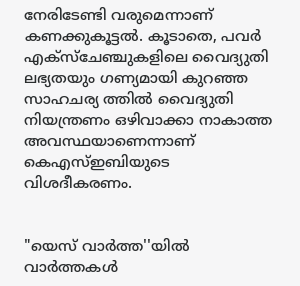നേരിടേണ്ടി വരുമെന്നാണ് കണക്കുകൂട്ടല്‍. കൂടാതെ, പവര്‍ എക്‌സ്‌ചേഞ്ചുകളിലെ വൈദ്യുതി ലഭ്യതയും ഗണ്യമായി കുറഞ്ഞ സാഹചര്യ ത്തില്‍ വൈദ്യുതി നിയന്ത്രണം ഒഴിവാക്കാ നാകാത്ത അവസ്ഥയാണെന്നാണ് കെഎസ്‌ഇബിയുടെ വിശദീകരണം.


"യെസ് വാർത്ത''യിൽ
വാർത്തകൾ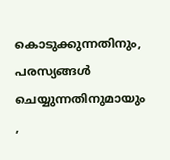കൊടുക്കുന്നതിനും,
പരസ്യങ്ങൾ ചെയ്യുന്നതിനുമായും ,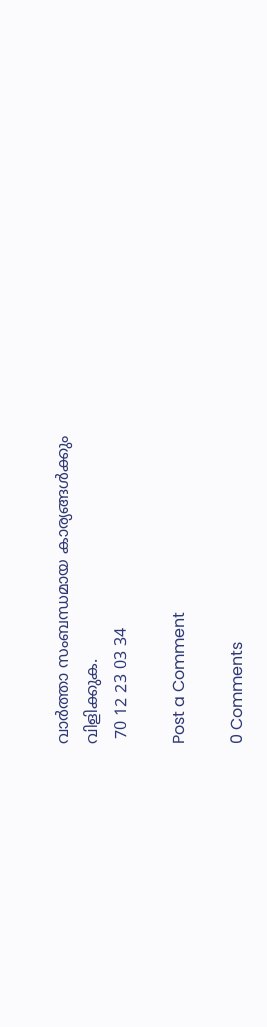വാർത്താ സംബന്ധമായ കാര്യങ്ങൾക്കും
വിളിക്കുക.
 70 12 23 03 34

Post a Comment

0 Comments